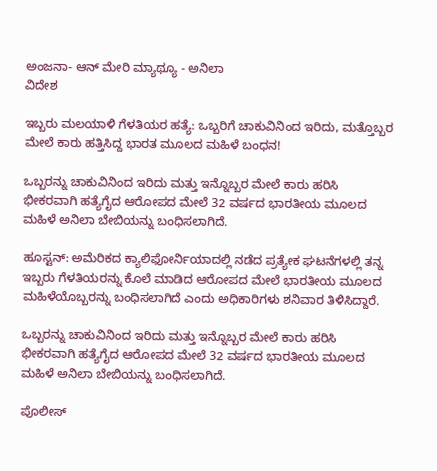ಅಂಜನಾ- ಆನ್ ಮೇರಿ ಮ್ಯಾಥ್ಯೂ - ಅನಿಲಾ
ವಿದೇಶ

ಇಬ್ಬರು ಮಲಯಾಳಿ ಗೆಳತಿಯರ ಹತ್ಯೆ: ಒಬ್ಬರಿಗೆ ಚಾಕುವಿನಿಂದ ಇರಿದು, ಮತ್ತೊಬ್ಬರ ಮೇಲೆ ಕಾರು ಹತ್ತಿಸಿದ್ದ ಭಾರತ ಮೂಲದ ಮಹಿಳೆ ಬಂಧನ!

ಒಬ್ಬರನ್ನು ಚಾಕುವಿನಿಂದ ಇರಿದು ಮತ್ತು ಇನ್ನೊಬ್ಬರ ಮೇಲೆ ಕಾರು ಹರಿಸಿ ಭೀಕರವಾಗಿ ಹತ್ಯೆಗೈದ ಆರೋಪದ ಮೇಲೆ 32 ವರ್ಷದ ಭಾರತೀಯ ಮೂಲದ ಮಹಿಳೆ ಅನಿಲಾ ಬೇಬಿಯನ್ನು ಬಂಧಿಸಲಾಗಿದೆ.

ಹೂಸ್ಟನ್: ಅಮೆರಿಕದ ಕ್ಯಾಲಿಫೋರ್ನಿಯಾದಲ್ಲಿ ನಡೆದ ಪ್ರತ್ಯೇಕ ಘಟನೆಗಳಲ್ಲಿ ತನ್ನ ಇಬ್ಬರು ಗೆಳತಿಯರನ್ನು ಕೊಲೆ ಮಾಡಿದ ಆರೋಪದ ಮೇಲೆ ಭಾರತೀಯ ಮೂಲದ ಮಹಿಳೆಯೊಬ್ಬರನ್ನು ಬಂಧಿಸಲಾಗಿದೆ ಎಂದು ಅಧಿಕಾರಿಗಳು ಶನಿವಾರ ತಿಳಿಸಿದ್ದಾರೆ.

ಒಬ್ಬರನ್ನು ಚಾಕುವಿನಿಂದ ಇರಿದು ಮತ್ತು ಇನ್ನೊಬ್ಬರ ಮೇಲೆ ಕಾರು ಹರಿಸಿ ಭೀಕರವಾಗಿ ಹತ್ಯೆಗೈದ ಆರೋಪದ ಮೇಲೆ 32 ವರ್ಷದ ಭಾರತೀಯ ಮೂಲದ ಮಹಿಳೆ ಅನಿಲಾ ಬೇಬಿಯನ್ನು ಬಂಧಿಸಲಾಗಿದೆ.

ಪೊಲೀಸ್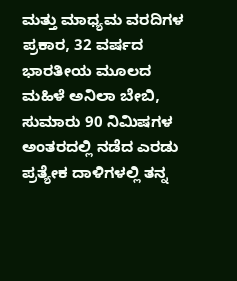ಮತ್ತು ಮಾಧ್ಯಮ ವರದಿಗಳ ಪ್ರಕಾರ, 32 ವರ್ಷದ ಭಾರತೀಯ ಮೂಲದ ಮಹಿಳೆ ಅನಿಲಾ ಬೇಬಿ, ಸುಮಾರು 90 ನಿಮಿಷಗಳ ಅಂತರದಲ್ಲಿ ನಡೆದ ಎರಡು ಪ್ರತ್ಯೇಕ ದಾಳಿಗಳಲ್ಲಿ ತನ್ನ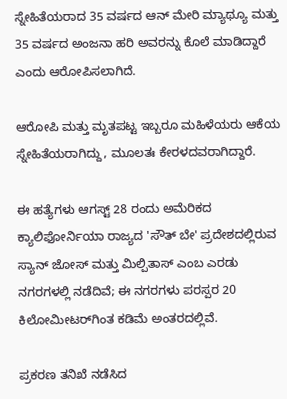ಸ್ನೇಹಿತೆಯರಾದ 35 ವರ್ಷದ ಆನ್ ಮೇರಿ ಮ್ಯಾಥ್ಯೂ ಮತ್ತು 35 ವರ್ಷದ ಅಂಜನಾ ಹರಿ ಅವರನ್ನು ಕೊಲೆ ಮಾಡಿದ್ದಾರೆ ಎಂದು ಆರೋಪಿಸಲಾಗಿದೆ.

ಆರೋಪಿ ಮತ್ತು ಮೃತಪಟ್ಟ ಇಬ್ಬರೂ ಮಹಿಳೆಯರು ಆಕೆಯ ಸ್ನೇಹಿತೆಯರಾಗಿದ್ದು, ಮೂಲತಃ ಕೇರಳದವರಾಗಿದ್ದಾರೆ.

ಈ ಹತ್ಯೆಗಳು ಆಗಸ್ಟ್ 28 ರಂದು ಅಮೆರಿಕದ ಕ್ಯಾಲಿಫೋರ್ನಿಯಾ ರಾಜ್ಯದ 'ಸೌತ್ ಬೇ' ಪ್ರದೇಶದಲ್ಲಿರುವ ಸ್ಯಾನ್ ಜೋಸ್ ಮತ್ತು ಮಿಲ್ಪಿತಾಸ್ ಎಂಬ ಎರಡು ನಗರಗಳಲ್ಲಿ ನಡೆದಿವೆ; ಈ ನಗರಗಳು ಪರಸ್ಪರ 20 ಕಿಲೋಮೀಟರ್‌ಗಿಂತ ಕಡಿಮೆ ಅಂತರದಲ್ಲಿವೆ.

ಪ್ರಕರಣ ತನಿಖೆ ನಡೆಸಿದ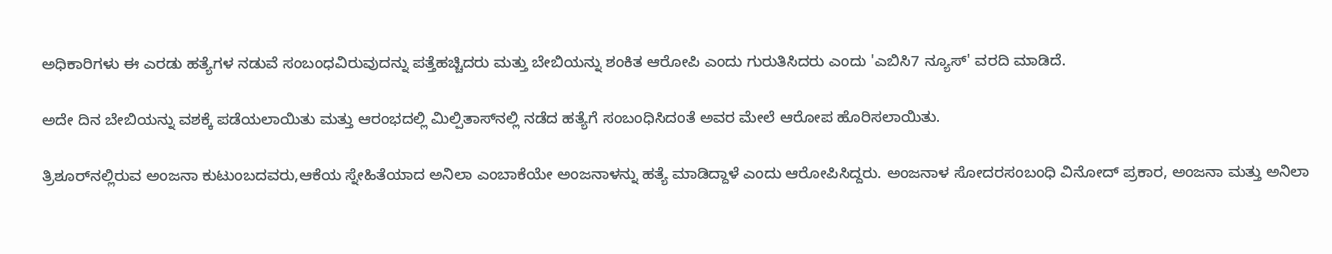ಅಧಿಕಾರಿಗಳು ಈ ಎರಡು ಹತ್ಯೆಗಳ ನಡುವೆ ಸಂಬಂಧವಿರುವುದನ್ನು ಪತ್ತೆಹಚ್ಚಿದರು ಮತ್ತು ಬೇಬಿಯನ್ನು ಶಂಕಿತ ಆರೋಪಿ ಎಂದು ಗುರುತಿಸಿದರು ಎಂದು 'ಎಬಿಸಿ7 ನ್ಯೂಸ್' ವರದಿ ಮಾಡಿದೆ.

ಅದೇ ದಿನ ಬೇಬಿಯನ್ನು ವಶಕ್ಕೆ ಪಡೆಯಲಾಯಿತು ಮತ್ತು ಆರಂಭದಲ್ಲಿ ಮಿಲ್ಪಿತಾಸ್‌ನಲ್ಲಿ ನಡೆದ ಹತ್ಯೆಗೆ ಸಂಬಂಧಿಸಿದಂತೆ ಅವರ ಮೇಲೆ ಆರೋಪ ಹೊರಿಸಲಾಯಿತು.

ತ್ರಿಶೂರ್‌ನಲ್ಲಿರುವ ಅಂಜನಾ ಕುಟುಂಬದವರು,ಆಕೆಯ ಸ್ನೇಹಿತೆಯಾದ ಅನಿಲಾ ಎಂಬಾಕೆಯೇ ಅಂಜನಾಳನ್ನು ಹತ್ಯೆ ಮಾಡಿದ್ದಾಳೆ ಎಂದು ಆರೋಪಿಸಿದ್ದರು. ಅಂಜನಾಳ ಸೋದರಸಂಬಂಧಿ ವಿನೋದ್ ಪ್ರಕಾರ, ಅಂಜನಾ ಮತ್ತು ಅನಿಲಾ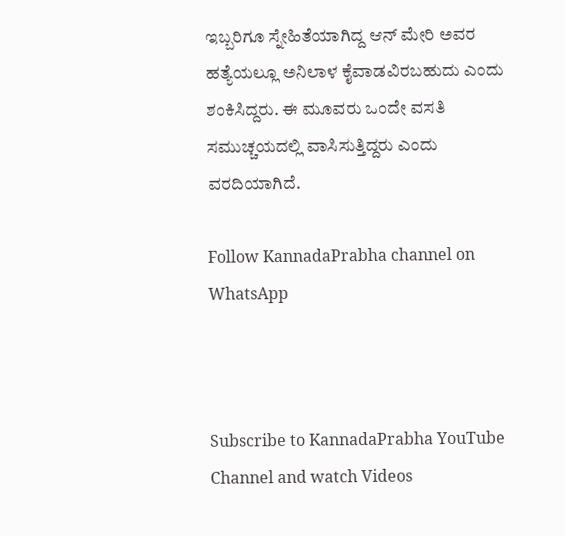ಇಬ್ಬರಿಗೂ ಸ್ನೇಹಿತೆಯಾಗಿದ್ದ ಆನ್ ಮೇರಿ ಅವರ ಹತ್ಯೆಯಲ್ಲೂ ಅನಿಲಾಳ ಕೈವಾಡವಿರಬಹುದು ಎಂದು ಶಂಕಿಸಿದ್ದರು. ಈ ಮೂವರು ಒಂದೇ ವಸತಿ ಸಮುಚ್ಚಯದಲ್ಲಿ ವಾಸಿಸುತ್ತಿದ್ದರು ಎಂದು ವರದಿಯಾಗಿದೆ.

Follow KannadaPrabha channel on WhatsApp



Subscribe to KannadaPrabha YouTube Channel and watch Videos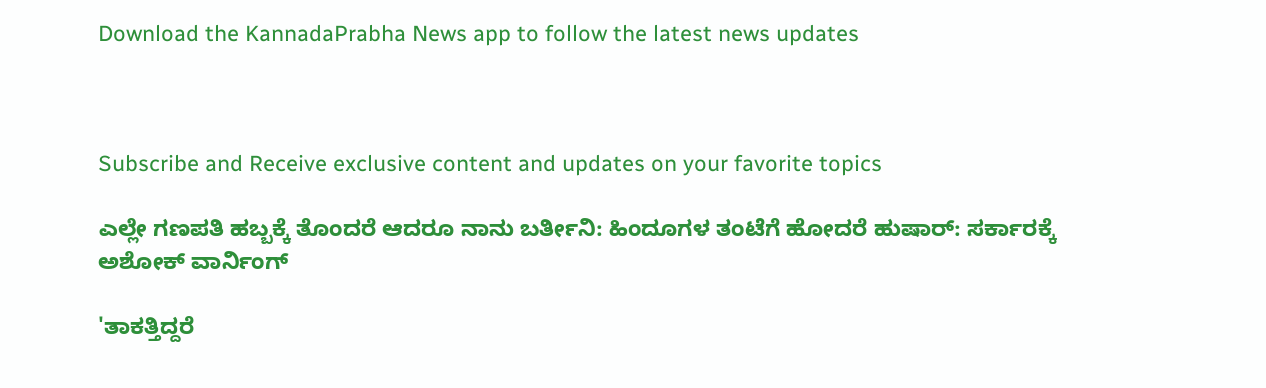Download the KannadaPrabha News app to follow the latest news updates



Subscribe and Receive exclusive content and updates on your favorite topics

ಎಲ್ಲೇ ಗಣಪತಿ ಹಬ್ಬಕ್ಕೆ ತೊಂದರೆ ಆದರೂ ನಾನು ಬರ್ತೀನಿ: ಹಿಂದೂಗಳ ತಂಟೆಗೆ ಹೋದರೆ ಹುಷಾರ್: ಸರ್ಕಾರಕ್ಕೆ ಅಶೋಕ್ ವಾರ್ನಿಂಗ್

'ತಾಕತ್ತಿದ್ದರೆ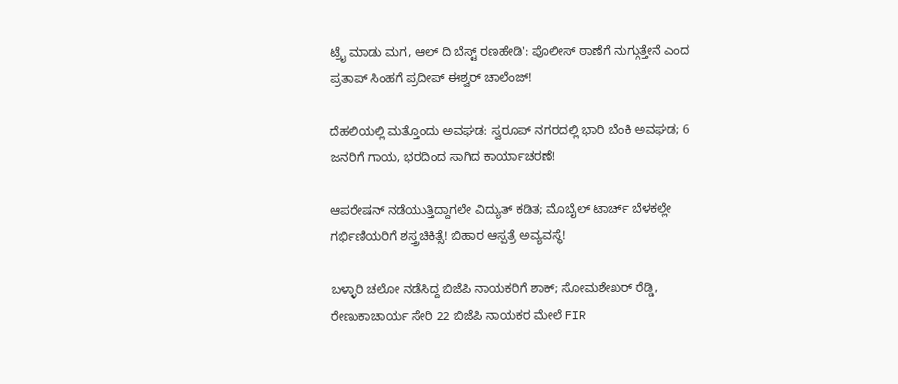ಟ್ರೈ ಮಾಡು ಮಗ, ಆಲ್ ದಿ ಬೆಸ್ಟ್ ರಣಹೇಡಿ': ಪೊಲೀಸ್ ಠಾಣೆಗೆ ನುಗ್ಗುತ್ತೇನೆ ಎಂದ ಪ್ರತಾಪ್ ಸಿಂಹಗೆ ಪ್ರದೀಪ್ ಈಶ್ವರ್ ಚಾಲೆಂಜ್!

ದೆಹಲಿಯಲ್ಲಿ ಮತ್ತೊಂದು ಅವಘಡ: ಸ್ವರೂಪ್ ನಗರದಲ್ಲಿ ಭಾರಿ ಬೆಂಕಿ ಅವಘಡ; 6 ಜನರಿಗೆ ಗಾಯ, ಭರದಿಂದ ಸಾಗಿದ ಕಾರ್ಯಾಚರಣೆ!

ಆಪರೇಷನ್‌ ನಡೆಯುತ್ತಿದ್ದಾಗಲೇ ವಿದ್ಯುತ್‌ ಕಡಿತ; ಮೊಬೈಲ್‌ ಟಾರ್ಚ್‌ ಬೆಳಕಲ್ಲೇ ಗರ್ಭಿಣಿಯರಿಗೆ ಶಸ್ತ್ರಚಿಕಿತ್ಸೆ! ಬಿಹಾರ ಆಸ್ಪತ್ರೆ ಅವ್ಯವಸ್ಥೆ!

ಬಳ್ಳಾರಿ ಚಲೋ ನಡೆಸಿದ್ದ ಬಿಜೆಪಿ ನಾಯಕರಿಗೆ ಶಾಕ್; ಸೋಮಶೇಖರ್ ರೆಡ್ಡಿ, ರೇಣುಕಾಚಾರ್ಯ ಸೇರಿ 22 ಬಿಜೆಪಿ ನಾಯಕರ ಮೇಲೆ FIR